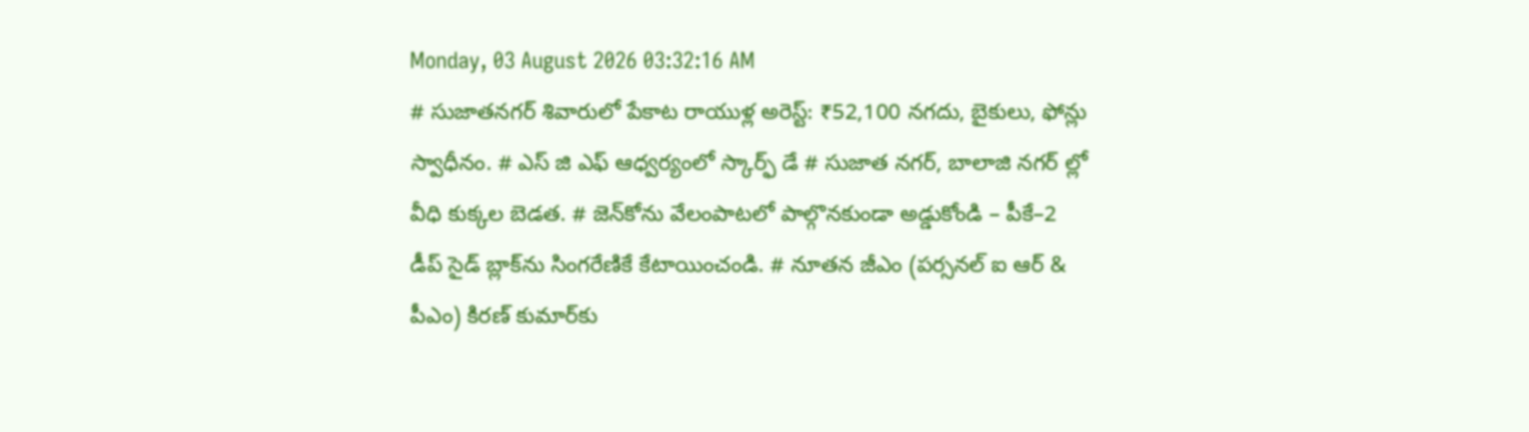Monday, 03 August 2026 03:32:16 AM
# సుజాతనగర్ శివారులో పేకాట రాయుళ్ల అరెస్ట్: ₹52,100 నగదు, బైకులు, ఫోన్లు స్వాధీనం. # ఎస్ జి ఎఫ్ ఆధ్వర్యంలో స్కార్ఫ్ డే # సుజాత నగర్, బాలాజి నగర్ ల్లో వీధి కుక్కల బెడత. # జెన్‌కోను వేలంపాటలో పాల్గొనకుండా అడ్డుకోండి – పీకే–2 డీప్ సైడ్ బ్లాక్‌ను సింగరేణికే కేటాయించండి. # నూతన జీఎం (పర్సనల్ ఐ ఆర్ & పీఎం) కిరణ్ కుమార్‌కు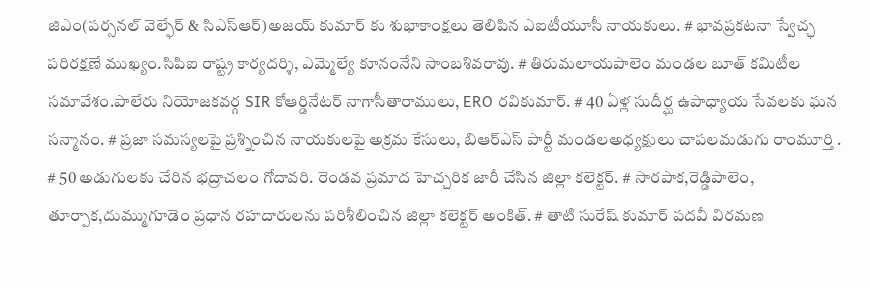జిఎం(పర్సనల్ వెల్ఫేర్ & సిఎస్ఆర్)అజయ్ కుమార్ కు శుభాకాంక్షలు తెలిపిన ఎఐటీయూసీ నాయకులు. # భావప్రకటనా స్వేచ్ఛ పరిరక్షణే ముఖ్యం.సిపిఐ రాష్ట్ర కార్యదర్శి, ఎమ్మెల్యే కూనంనేని సాంబశివరావు. # తిరుమలాయపాలెం మండల బూత్ కమిటీల సమావేశం.పాలేరు నియోజకవర్గ SIR కోఆర్డినేటర్ నాగాసీతారాములు, ERO రవికుమార్. # 40 ఏళ్ల సుదీర్ఘ ఉపాధ్యాయ సేవలకు ఘన సన్మానం. # ప్రజా సమస్యలపై ప్రశ్నించిన నాయకులపై అక్రమ కేసులు, బిఆర్ఎస్ పార్టీ మండలఅధ్యక్షులు చాపలమడుగు రాంమూర్తి . # 50 అడుగులకు చేరిన భద్రాచలం గోదావరి. రెండవ ప్రమాద హెచ్చరిక జారీ చేసిన జిల్లా కలెక్టర్. # సారపాక,రెడ్డిపాలెం, తూర్పాక,దుమ్ముగూడెం ప్రధాన రహదారులను పరిశీలించిన జిల్లా కలెక్టర్ అంకిత్. # తాటి సురేష్ కుమార్ పదవీ విరమణ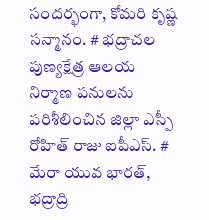సందర్భంగా, కోమరి కృష్ణ సన్మానం. # భద్రాచల పుణ్యక్షేత్ర ఆలయ నిర్మాణ పనులను పరిశీలించిన జిల్లా ఎస్పీ రోహిత్ రాజు ఐపీఎస్. # మేరా యువ భారత్, భద్రాద్రి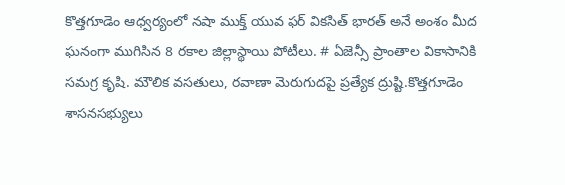కొత్తగూడెం ఆధ్వర్యంలో నషా ముక్త్ యువ ఫర్ వికసిత్ భారత్ అనే అంశం మీద ఘనంగా ముగిసిన 8 రకాల జిల్లాస్థాయి పోటీలు. # ఏజెన్సీ ప్రాంతాల వికాసానికి సమగ్ర కృషి. మౌలిక వసతులు, రవాణా మెరుగుదపై ప్రత్యేక ద్రుష్టి.కొత్తగూడెం శాసనసభ్యులు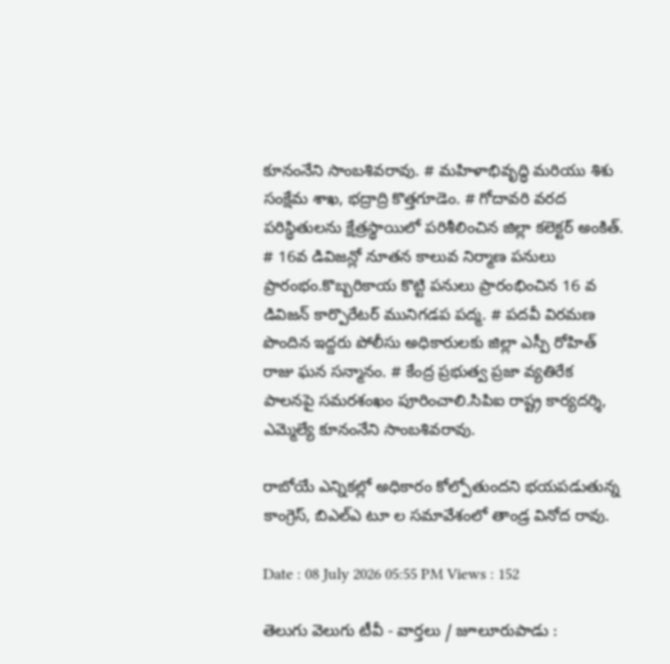కూనంనేని సాంబశివరావు. # మహిళాభివృద్ధి మరియు శిశు సంక్షేమ శాఖ, భద్రాద్రి కొత్తగూడెం. # గోదావరి వరద పరిస్థితులను క్షేత్రస్థాయిలో పరిశీలించిన జిల్లా కలెక్టర్ అంకిత్. # 16వ డివిజన్లో నూతన కాలువ నిర్మాణ పనులు ప్రారంభం.కొబ్బరికాయ కొట్టి పనులు ప్రారంభించిన 16 వ డివిజన్ కార్పొరేటర్ మునిగడప పద్మ. # పదవీ విరమణ పొందిన ఇద్దరు పోలీసు అధికారులకు జిల్లా ఎస్పీ రోహిత్ రాజు ఘన సన్మానం. # కేంద్ర ప్రభుత్వ ప్రజా వ్యతిరేక పాలనపై సమరశంఖం పూరించాలి.సిపిఐ రాష్ట్ర కార్యదర్శి, ఎమ్మెల్యే కూనంనేని సాంబశివరావు.

రాబోయే ఎన్నికల్లో అధికారం కోల్పోతుందని భయపడుతున్న కాంగ్రెస్, బిఎల్ఎ టూ ల సమావేశంలో తాండ్ర వినోద రావు.

Date : 08 July 2026 05:55 PM Views : 152

తెలుగు వెలుగు టీవీ - వార్తలు / జూలూరుపాడు :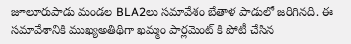జూలూరుపాడు మండల BLA2లు సమావేశం బేతాళ పాడులో జరిగినది. ఈ సమావేశానికి ముఖ్యఅతిథిగా ఖమ్మం పార్లమెంట్ కి పోటీ చేసిన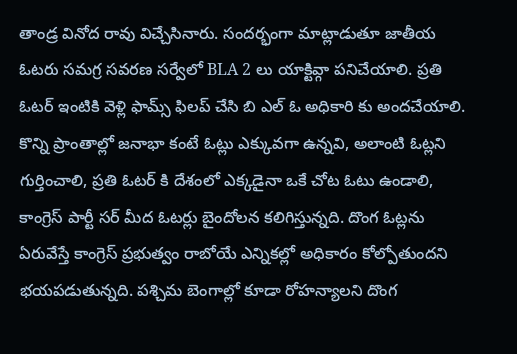తాండ్ర వినోద రావు విచ్చేసినారు. సందర్భంగా మాట్లాడుతూ జాతీయ ఓటరు సమగ్ర సవరణ సర్వేలో BLA 2 లు యాక్టివ్గా పనిచేయాలి. ప్రతి ఓటర్ ఇంటికి వెళ్లి ఫామ్స్ ఫిలప్ చేసి బి ఎల్ ఓ అధికారి కు అందచేయాలి. కొన్ని ప్రాంతాల్లో జనాభా కంటే ఓట్లు ఎక్కువగా ఉన్నవి, అలాంటి ఓట్లని గుర్తించాలి, ప్రతి ఓటర్ కి దేశంలో ఎక్కడైనా ఒకే చోట ఓటు ఉండాలి, కాంగ్రెస్ పార్టీ సర్ మీద ఓటర్లు బైందోలన కలిగిస్తున్నది. దొంగ ఓట్లను ఏరువేస్తే కాంగ్రెస్ ప్రభుత్వం రాబోయే ఎన్నికల్లో అధికారం కోల్పోతుందని భయపడుతున్నది. పశ్చిమ బెంగాల్లో కూడా రోహన్యాలని దొంగ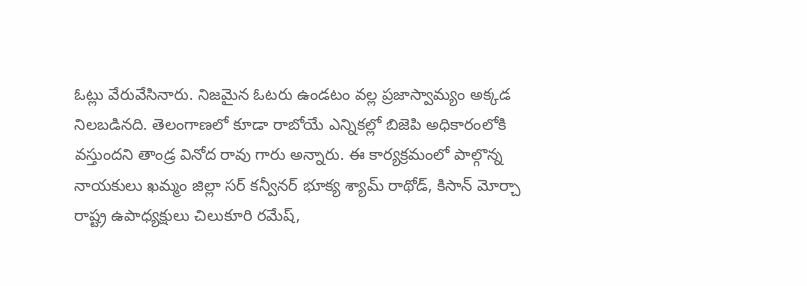ఓట్లు వేరువేసినారు. నిజమైన ఓటరు ఉండటం వల్ల ప్రజాస్వామ్యం అక్కడ నిలబడినది. తెలంగాణలో కూడా రాబోయే ఎన్నికల్లో బిజెపి అధికారంలోకి వస్తుందని తాండ్ర వినోద రావు గారు అన్నారు. ఈ కార్యక్రమంలో పాల్గొన్న నాయకులు ఖమ్మం జిల్లా సర్ కన్వీనర్ భూక్య శ్యామ్ రాథోడ్, కిసాన్ మోర్చా రాష్ట్ర ఉపాధ్యక్షులు చిలుకూరి రమేష్,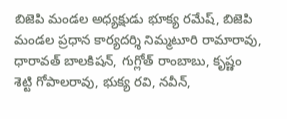బిజెపి మండల అధ్యక్షుడు భూక్య రమేష్, బిజెపి మండల ప్రధాన కార్యదర్శి నిమ్మటూరి రామారావు, ధారావత్ బాలకిషన్, గుగ్లోత్ రాంబాబు, కృష్ణం శెట్టి గోపాలరావు, భుక్య రవి, నవీన్,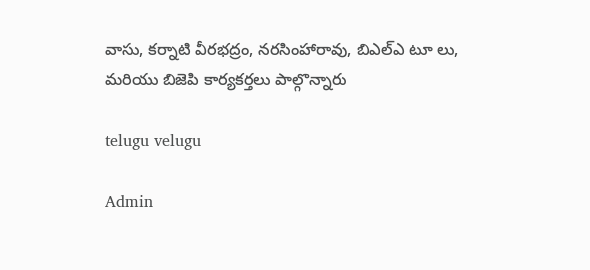వాసు, కర్నాటి వీరభద్రం, నరసింహారావు, బిఎల్ఎ టూ లు, మరియు బిజెపి కార్యకర్తలు పాల్గొన్నారు

telugu velugu

Admin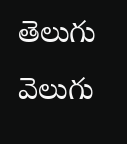తెలుగు వెలుగు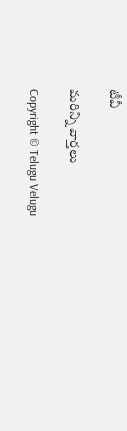టీవీ

మరిన్ని వార్తలు

Copyright © Telugu Velugu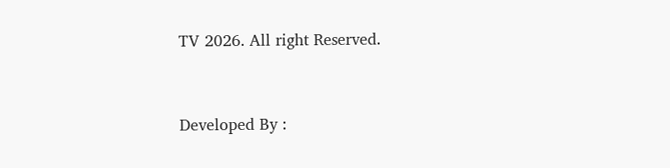TV 2026. All right Reserved.



Developed By :